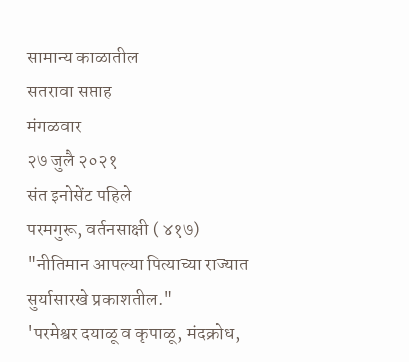सामान्य काळातील
सतरावा सप्ताह
मंगळवार
२७ जुलै २०२१
संत इनोसेंट पहिले
परमगुरू, वर्तनसाक्षी ( ४१७)
"नीतिमान आपल्या पित्याच्या राज्यात सुर्यासारखे प्रकाशतील."
'परमेश्वर दयाळू व कृपाळू, मंदक्रोध,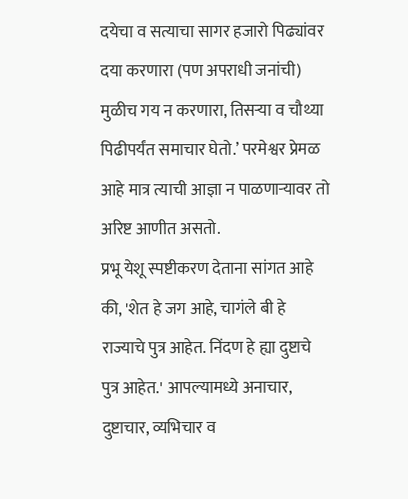दयेचा व सत्याचा सागर हजारो पिढ्यांवर दया करणारा (पण अपराधी जनांची) मुळीच गय न करणारा, तिसऱ्या व चौथ्या पिढीपर्यंत समाचार घेतो.’ परमेश्वर प्रेमळ आहे मात्र त्याची आज्ञा न पाळणाऱ्यावर तो अरिष्ट आणीत असतो.
प्रभू येशू स्पष्टीकरण देताना सांगत आहे की, 'शेत हे जग आहे, चागंले बी हे राज्याचे पुत्र आहेत. निंदण हे ह्या दुष्टाचे पुत्र आहेत.' आपल्यामध्ये अनाचार, दुष्टाचार, व्यभिचार व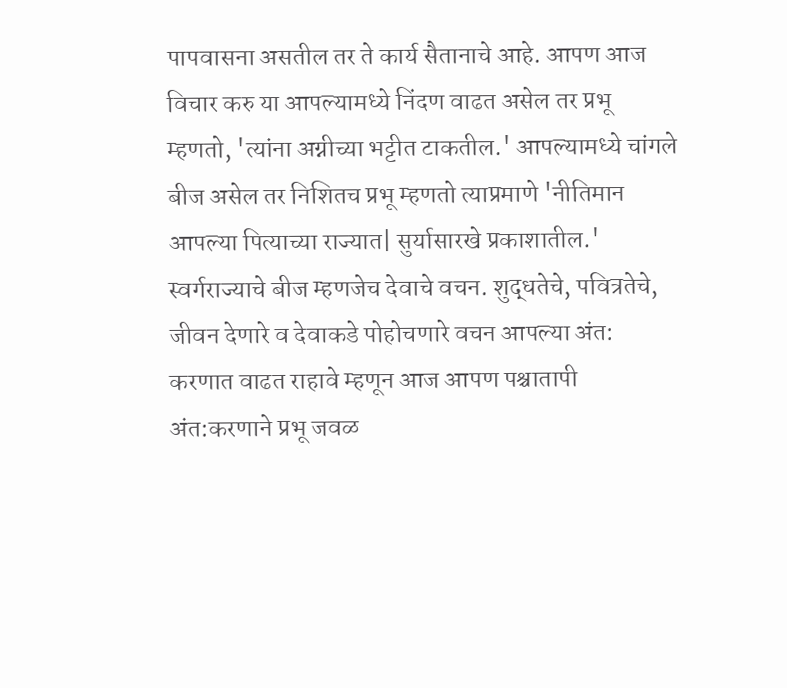पापवासना असतील तर ते कार्य सैतानाचे आहे. आपण आज विचार करु या आपल्यामध्ये निंदण वाढत असेल तर प्रभू म्हणतो, 'त्यांना अग्नीच्या भट्टीत टाकतील.' आपल्यामध्ये चांगले बीज असेल तर निशितच प्रभू म्हणतो त्याप्रमाणे 'नीतिमान आपल्या पित्याच्या राज्यात| सुर्यासारखे प्रकाशातील.'
स्वर्गराज्याचे बीज म्हणजेच देवाचे वचन. शुद्धतेचे, पवित्रतेचे, जीवन देणारे व देवाकडे पोहोचणारे वचन आपल्या अंत: करणात वाढत राहावे म्हणून आज आपण पश्चातापी अंत:करणाने प्रभू जवळ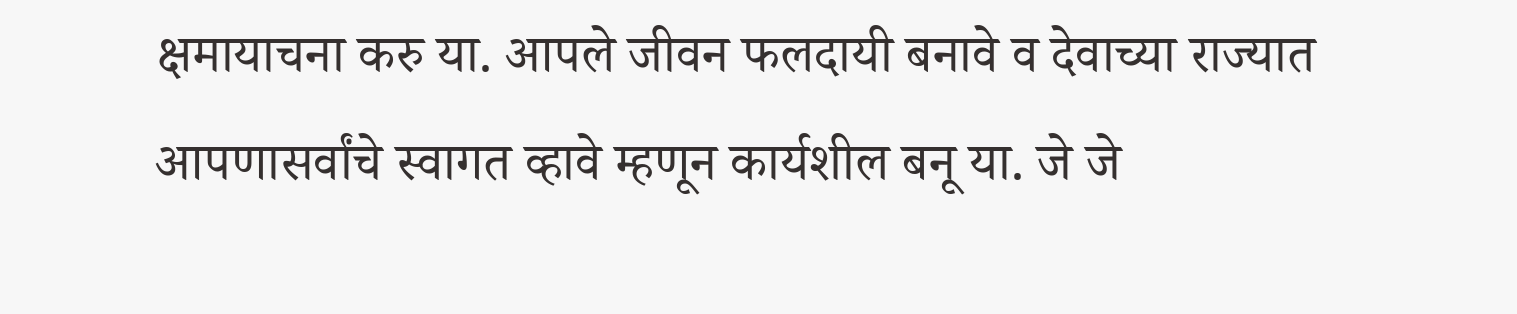क्षमायाचना करु या. आपले जीवन फलदायी बनावे व देवाच्या राज्यात आपणासर्वांचे स्वागत व्हावे म्हणून कार्यशील बनू या. जे जे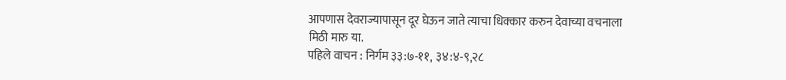आपणास देवराज्यापासून दूर घेऊन जाते त्याचा धिक्कार करुन देवाच्या वचनाला मिठी मारु या.
पहिले वाचन : निर्गम ३३:७-११, ३४:४-९,२८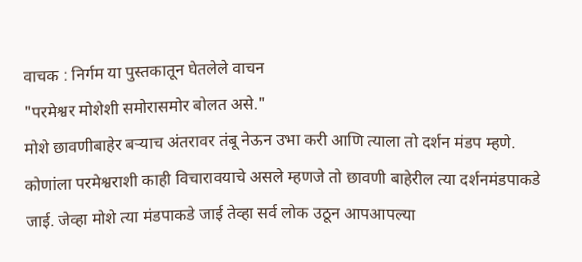वाचक : निर्गम या पुस्तकातून घेतलेले वाचन
"परमेश्वर मोशेशी समोरासमोर बोलत असे."
मोशे छावणीबाहेर बऱ्याच अंतरावर तंबू नेऊन उभा करी आणि त्याला तो दर्शन मंडप म्हणे. कोणांला परमेश्वराशी काही विचारावयाचे असले म्हणजे तो छावणी बाहेरील त्या दर्शनमंडपाकडे जाई. जेव्हा मोशे त्या मंडपाकडे जाई तेव्हा सर्व लोक उठून आपआपल्या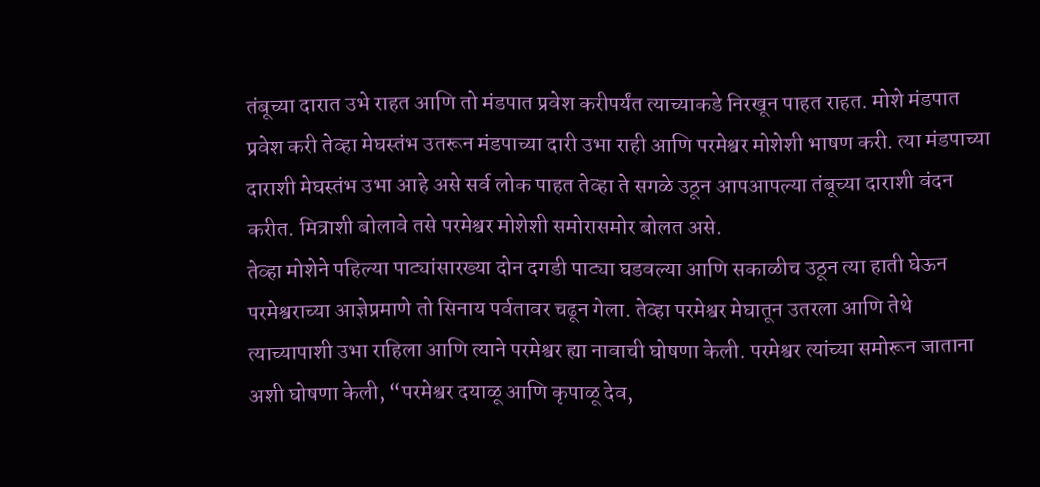तंबूच्या दारात उभे राहत आणि तो मंडपात प्रवेश करीपर्यंत त्याच्याकडे निरखून पाहत राहत. मोशे मंडपात प्रवेश करी तेव्हा मेघस्तंभ उतरून मंडपाच्या दारी उभा राही आणि परमेश्वर मोशेशी भाषण करी. त्या मंडपाच्या दाराशी मेघस्तंभ उभा आहे असे सर्व लोक पाहत तेव्हा ते सगळे उठून आपआपल्या तंबूच्या दाराशी वंदन करीत. मित्राशी बोलावे तसे परमेश्वर मोशेशी समोरासमोर बोलत असे.
तेव्हा मोशेने पहिल्या पाट्यांसारख्या दोन दगडी पाट्या घडवल्या आणि सकाळीच उठून त्या हाती घेऊन परमेश्वराच्या आज्ञेप्रमाणे तो सिनाय पर्वतावर चढून गेला. तेव्हा परमेश्वर मेघातून उतरला आणि तेथे त्याच्यापाशी उभा राहिला आणि त्याने परमेश्वर ह्या नावाची घोषणा केली. परमेश्वर त्यांच्या समोरून जाताना अशी घोषणा केली, “परमेश्वर दयाळू आणि कृपाळू देव,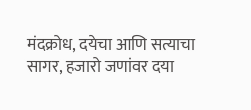मंदक्रोध, दयेचा आणि सत्याचा सागर, हजारो जणांवर दया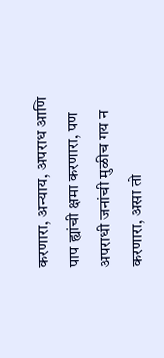करणारा, अन्याय, अपराध आणि पाप ह्यांची क्षमा करणारा, पण अपराधी जनांची मुळीच गय न करणारा, असा तो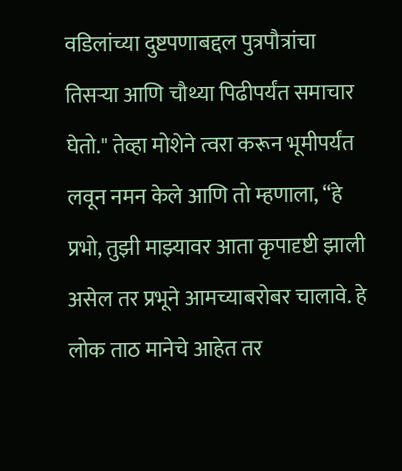वडिलांच्या दुष्टपणाबद्दल पुत्रपौत्रांचा तिसऱ्या आणि चौथ्या पिढीपर्यंत समाचार घेतो." तेव्हा मोशेने त्वरा करून भूमीपर्यंत लवून नमन केले आणि तो म्हणाला, “हे प्रभो, तुझी माझ्यावर आता कृपादृष्टी झाली असेल तर प्रभूने आमच्याबरोबर चालावे. हे लोक ताठ मानेचे आहेत तर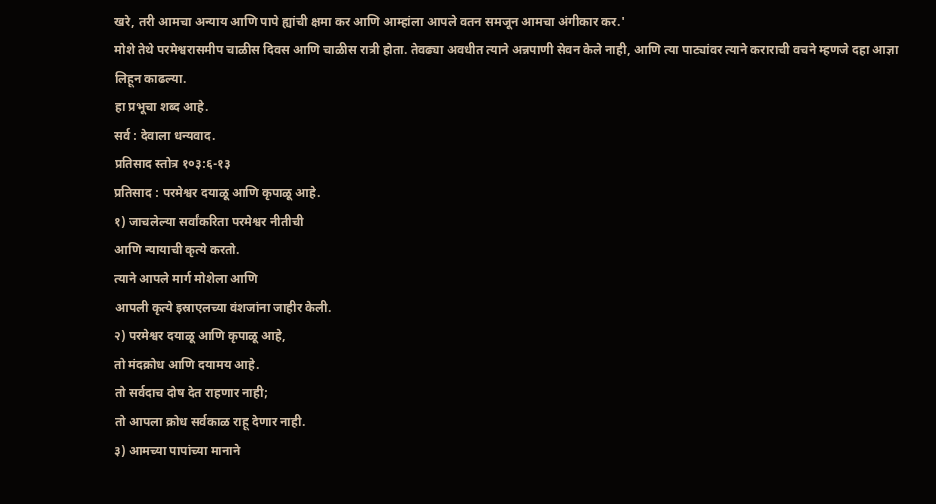खरे, तरी आमचा अन्याय आणि पापे ह्यांची क्षमा कर आणि आम्हांला आपले वतन समजून आमचा अंगीकार कर.'
मोशे तेथे परमेश्वरासमीप चाळीस दिवस आणि चाळीस रात्री होता. तेवढ्या अवधीत त्याने अन्नपाणी सेवन केले नाही, आणि त्या पाट्यांवर त्याने कराराची वचने म्हणजे दहा आज्ञा लिहून काढल्या.
हा प्रभूचा शब्द आहे.
सर्व : देवाला धन्यवाद.
प्रतिसाद स्तोत्र १०३:६-१३
प्रतिसाद : परमेश्वर दयाळू आणि कृपाळू आहे.
१) जाचलेल्या सर्वांकरिता परमेश्वर नीतीची
आणि न्यायाची कृत्ये करतो.
त्याने आपले मार्ग मोशेला आणि
आपली कृत्ये इस्राएलच्या वंशजांना जाहीर केली.
२) परमेश्वर दयाळू आणि कृपाळू आहे,
तो मंदक्रोध आणि दयामय आहे.
तो सर्वदाच दोष देत राहणार नाही;
तो आपला क्रोध सर्वकाळ राहू देणार नाही.
३) आमच्या पापांच्या मानाने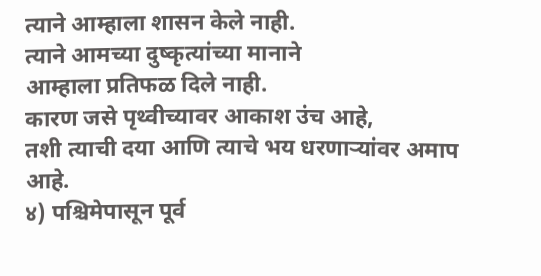त्याने आम्हाला शासन केले नाही.
त्याने आमच्या दुष्कृत्यांच्या मानाने
आम्हाला प्रतिफळ दिले नाही.
कारण जसे पृथ्वीच्यावर आकाश उंच आहे,
तशी त्याची दया आणि त्याचे भय धरणाऱ्यांवर अमाप आहे.
४) पश्चिमेपासून पूर्व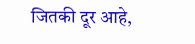जितकी दूर आहे,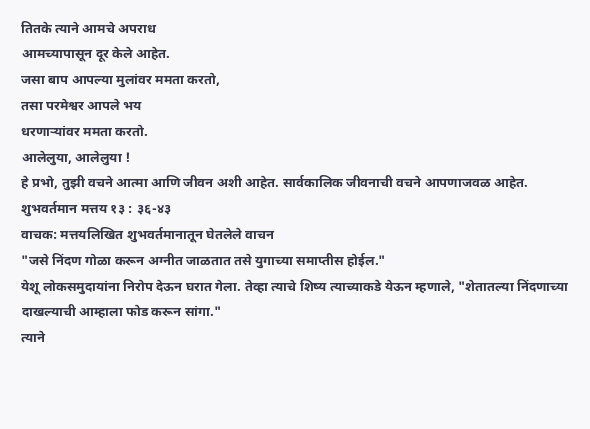तितके त्याने आमचे अपराध
आमच्यापासून दूर केले आहेत.
जसा बाप आपल्या मुलांवर ममता करतो,
तसा परमेश्वर आपले भय
धरणाऱ्यांवर ममता करतो.
आलेलुया, आलेलुया !
हे प्रभो, तुझी वचने आत्मा आणि जीवन अशी आहेत. सार्वकालिक जीवनाची वचने आपणाजवळ आहेत.
शुभवर्तमान मत्तय १३ : ३६-४३
वाचक: मत्तयलिखित शुभवर्तमानातून घेतलेले वाचन
"जसे निंदण गोळा करून अग्नीत जाळतात तसे युगाच्या समाप्तीस होईल."
येशू लोकसमुदायांना निरोप देऊन घरात गेला. तेव्हा त्याचे शिष्य त्याच्याकडे येऊन म्हणाले, "शेतातल्या निंदणाच्या दाखल्याची आम्हाला फोड करून सांगा."
त्याने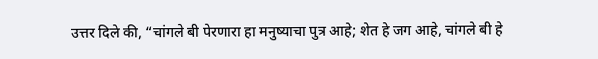उत्तर दिले की, “चांगले बी पेरणारा हा मनुष्याचा पुत्र आहे; शेत हे जग आहे, चांगले बी हे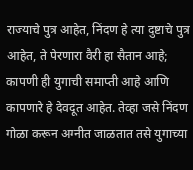राज्याचे पुत्र आहेत, निंदण हे त्या दुष्टाचे पुत्र आहेत, ते पेरणारा वैरी हा सैतान आहे; कापणी ही युगाची समाप्ती आहे आणि कापणारे हे देवदूत आहेत. तेव्हा जसे निंदण गोळा करून अग्नीत जाळतात तसे युगाच्या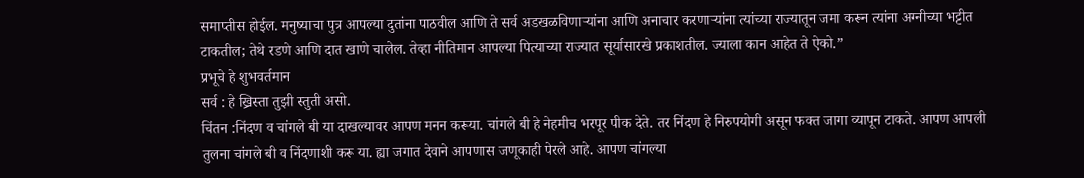समाप्तीस होईल. मनुष्याचा पुत्र आपल्या दुतांना पाठवील आणि ते सर्व अडखळविणाऱ्यांना आणि अनाचार करणाऱ्यांना त्यांच्या राज्यातून जमा करून त्यांना अग्नीच्या भट्टीत टाकतील; तेथे रडणे आणि दात खाणे चालेल. तेव्हा नीतिमान आपल्या पित्याच्या राज्यात सूर्यासारखे प्रकाशतील. ज्याला कान आहेत ते ऐको.”
प्रभूचे हे शुभवर्तमान
सर्व : हे ख्रिस्ता तुझी स्तुती असो.
चिंतन :निंदण व चांगले बी या दाखल्यावर आपण मनन करूया. चांगले बी हे नेहमीच भरपूर पीक देते. तर निंदण हे निरुपयोगी असून फक्त जागा व्यापून टाकते. आपण आपली तुलना चांगले बी व निंदणाशी करू या. ह्या जगात देवाने आपणास जणूकाही पेरले आहे. आपण चांगल्या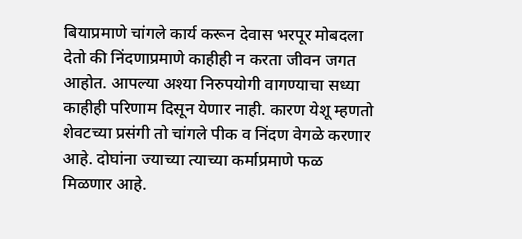बियाप्रमाणे चांगले कार्य करून देवास भरपूर मोबदला देतो की निंदणाप्रमाणे काहीही न करता जीवन जगत आहोत. आपल्या अश्या निरुपयोगी वागण्याचा सध्या काहीही परिणाम दिसून येणार नाही. कारण येशू म्हणतो शेवटच्या प्रसंगी तो चांगले पीक व निंदण वेगळे करणार आहे. दोघांना ज्याच्या त्याच्या कर्माप्रमाणे फळ मिळणार आहे.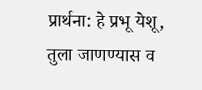प्रार्थना: हे प्रभू येशू, तुला जाणण्यास व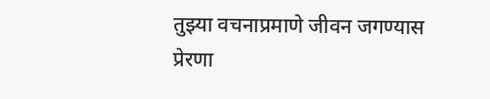तुझ्या वचनाप्रमाणे जीवन जगण्यास प्रेरणा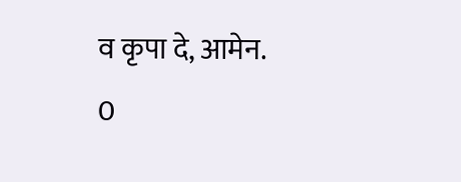व कृपा दे, आमेन.
0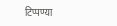टिप्पण्या